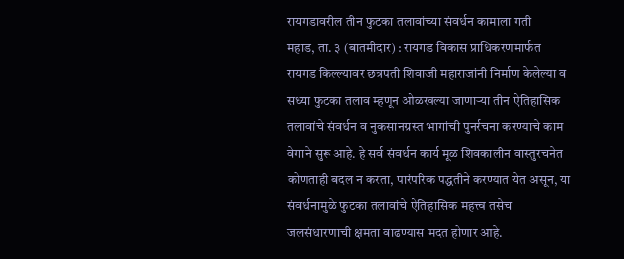रायगडावरील तीन फुटका तलावांच्या संवर्धन कामाला गती
महाड, ता. ३ (बातमीदार) : रायगड विकास प्राधिकरणमार्फत रायगड किल्ल्यावर छत्रपती शिवाजी महाराजांनी निर्माण केलेल्या व सध्या फुटका तलाव म्हणून ओळखल्या जाणाऱ्या तीन ऐतिहासिक तलावांचे संवर्धन व नुकसानग्रस्त भागांची पुनर्रचना करण्याचे काम वेगाने सुरू आहे. हे सर्व संवर्धन कार्य मूळ शिवकालीन वास्तुरचनेत कोणताही बदल न करता, पारंपरिक पद्धतीने करण्यात येत असून, या संवर्धनामुळे फुटका तलावांचे ऐतिहासिक महत्त्व तसेच जलसंधारणाची क्षमता वाढण्यास मदत होणार आहे.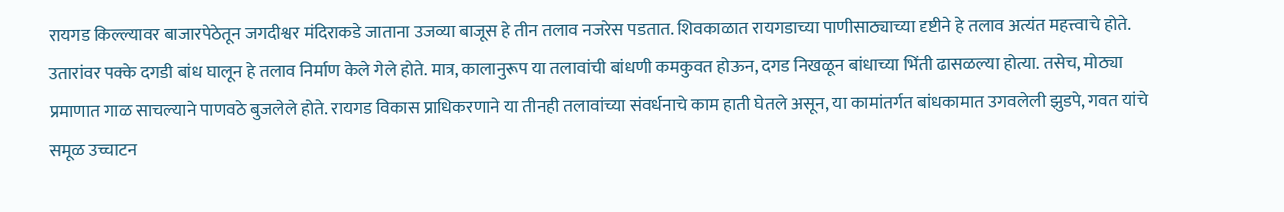रायगड किल्ल्यावर बाजारपेठेतून जगदीश्वर मंदिराकडे जाताना उजव्या बाजूस हे तीन तलाव नजरेस पडतात. शिवकाळात रायगडाच्या पाणीसाठ्याच्या दृष्टीने हे तलाव अत्यंत महत्त्वाचे होते. उतारांवर पक्के दगडी बांध घालून हे तलाव निर्माण केले गेले होते. मात्र, कालानुरूप या तलावांची बांधणी कमकुवत होऊन, दगड निखळून बांधाच्या भिंती ढासळल्या होत्या. तसेच, मोठ्या प्रमाणात गाळ साचल्याने पाणवठे बुजलेले होते. रायगड विकास प्राधिकरणाने या तीनही तलावांच्या संवर्धनाचे काम हाती घेतले असून, या कामांतर्गत बांधकामात उगवलेली झुडपे, गवत यांचे समूळ उच्चाटन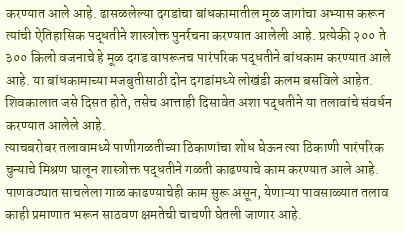करण्यात आले आहे. ढासळलेल्या दगडांचा बांधकामातील मूळ जागांचा अभ्यास करून त्यांची ऐतिहासिक पद्धतीने शास्त्रोक्त पुनर्रचना करण्यात आलेली आहे. प्रत्येकी २०० ते ३०० किलो वजनाचे हे मूळ दगड वापरूनच पारंपरिक पद्धतीने बांधकाम करण्यात आले आहे. या बांधकामाच्या मजबुतीसाठी दोन दगडांमध्ये लोखंडी कलम बसविले आहेत. शिवकालात जसे दिसत होते, तसेच आत्ताही दिसावेत अशा पद्धतीने या तलावांचे संवर्धन करण्यात आलेले आहे.
त्याचबरोबर तलावामध्ये पाणीगळतीच्या ठिकाणांचा शोध घेऊन त्या ठिकाणी पारंपरिक चुन्याचे मिश्रण घालून शास्त्रोक्त पद्धतीने गळती काढण्याचे काम करण्यात आले आहे. पाणवठ्यात साचलेला गाळ काढण्याचेही काम सुरू असून, येणाऱ्या पावसाळ्यात तलाव काही प्रमाणात भरून साठवण क्षमतेची चाचणी घेतली जाणार आहे.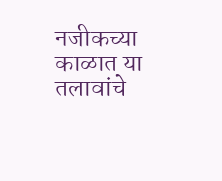नजीकच्या काळात या तलावांचे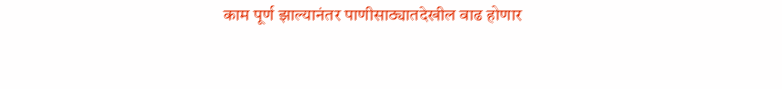काम पूर्ण झाल्यानंतर पाणीसाठ्यातदेखील वाढ होणार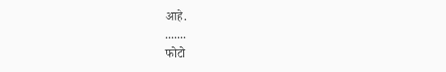आहे.
.......
फोटो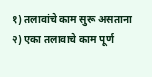१) तलावांचे काम सुरू असताना
२) एका तलावाचे काम पूर्ण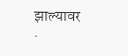झाल्यावर
.